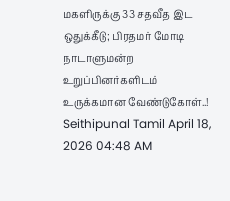மகளிருக்கு 33 சதவீத இட ஒதுக்கீடு; பிரதமர் மோடி நாடாளுமன்ற உறுப்பினர்களிடம் உருக்கமான வேண்டுகோள்..!
Seithipunal Tamil April 18, 2026 04:48 AM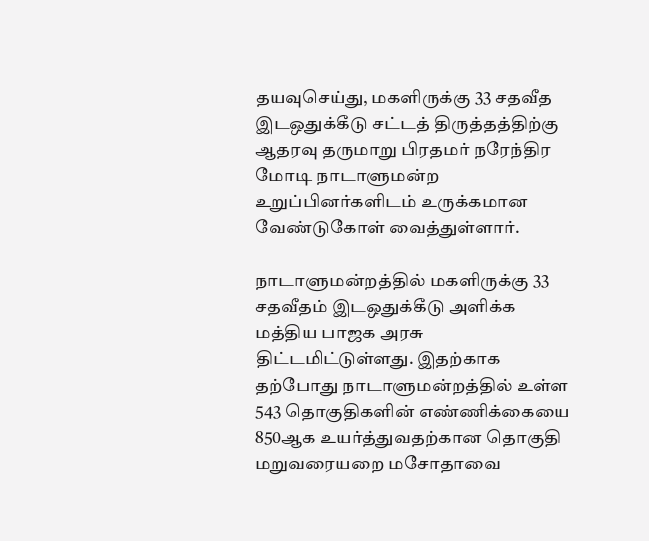தயவுசெய்து, மகளிருக்கு 33 சதவீத இடஒதுக்கீடு சட்டத் திருத்தத்திற்கு ஆதரவு தருமாறு பிரதமர் நரேந்திர மோடி நாடாளுமன்ற உறுப்பினர்களிடம் உருக்கமான வேண்டுகோள் வைத்துள்ளார்.

நாடாளுமன்றத்தில் மகளிருக்கு 33 சதவீதம் இடஒதுக்கீடு அளிக்க மத்திய பாஜக அரசு திட்டமிட்டுள்ளது. இதற்காக தற்போது நாடாளுமன்றத்தில் உள்ள 543 தொகுதிகளின் எண்ணிக்கையை 850ஆக உயர்த்துவதற்கான தொகுதி மறுவரையறை மசோதாவை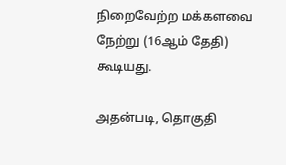நிறைவேற்ற மக்களவை நேற்று (16ஆம் தேதி) கூடியது.

அதன்படி, தொகுதி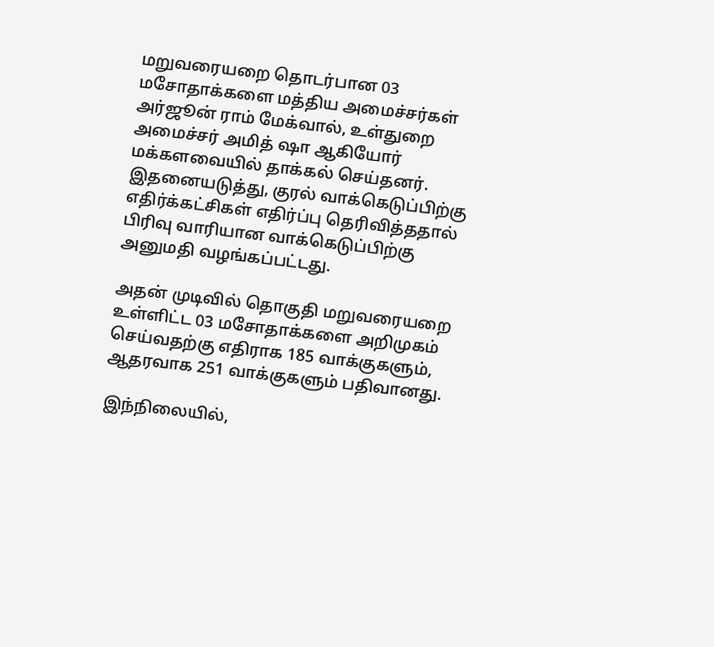மறுவரையறை தொடர்பான 03 மசோதாக்களை மத்திய அமைச்சர்கள் அர்ஜூன் ராம் மேக்வால், உள்துறை அமைச்சர் அமித் ஷா ஆகியோர் மக்களவையில் தாக்கல் செய்தனர். இதனையடுத்து, குரல் வாக்கெடுப்பிற்கு எதிர்க்கட்சிகள் எதிர்ப்பு தெரிவித்ததால் பிரிவு வாரியான வாக்கெடுப்பிற்கு அனுமதி வழங்கப்பட்டது.

அதன் முடிவில் தொகுதி மறுவரையறை உள்ளிட்ட 03 மசோதாக்களை அறிமுகம் செய்வதற்கு எதிராக 185 வாக்குகளும், ஆதரவாக 251 வாக்குகளும் பதிவானது.

இந்நிலையில்,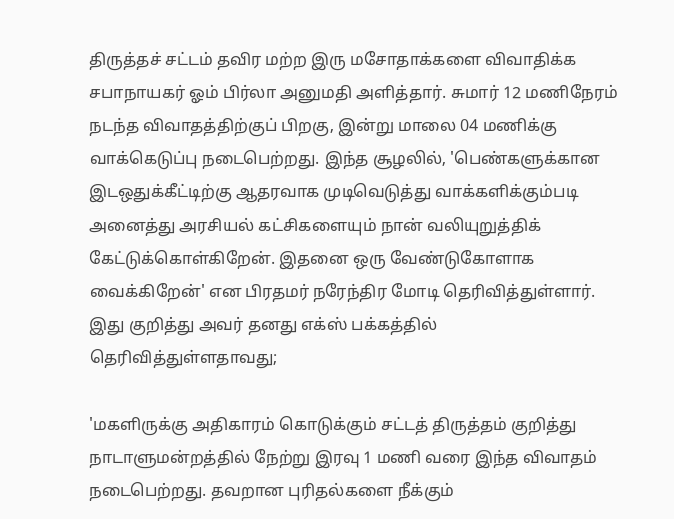திருத்தச் சட்டம் தவிர மற்ற இரு மசோதாக்களை விவாதிக்க சபாநாயகர் ஓம் பிர்லா அனுமதி அளித்தார். சுமார் 12 மணிநேரம் நடந்த விவாதத்திற்குப் பிறகு, இன்று மாலை 04 மணிக்கு வாக்கெடுப்பு நடைபெற்றது. இந்த சூழலில், 'பெண்களுக்கான இடஒதுக்கீட்டிற்கு ஆதரவாக முடிவெடுத்து வாக்களிக்கும்படி அனைத்து அரசியல் கட்சிகளையும் நான் வலியுறுத்திக் கேட்டுக்கொள்கிறேன். இதனை ஒரு வேண்டுகோளாக வைக்கிறேன்' என பிரதமர் நரேந்திர மோடி தெரிவித்துள்ளார். இது குறித்து அவர் தனது எக்ஸ் பக்கத்தில் தெரிவித்துள்ளதாவது;

'மகளிருக்கு அதிகாரம் கொடுக்கும் சட்டத் திருத்தம் குறித்து நாடாளுமன்றத்தில் நேற்று இரவு 1 மணி வரை இந்த விவாதம் நடைபெற்றது. தவறான புரிதல்களை நீக்கும்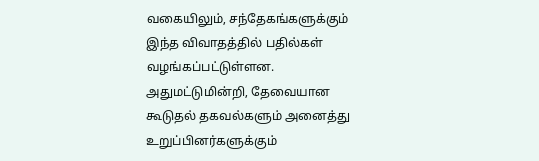வகையிலும், சந்தேகங்களுக்கும் இந்த விவாதத்தில் பதில்கள் வழங்கப்பட்டுள்ளன. அதுமட்டுமின்றி, தேவையான கூடுதல் தகவல்களும் அனைத்து உறுப்பினர்களுக்கும்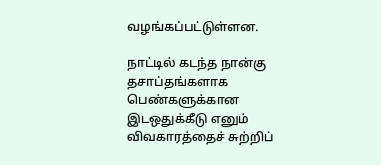வழங்கப்பட்டுள்ளன.

நாட்டில் கடந்த நான்கு தசாப்தங்களாக பெண்களுக்கான இடஒதுக்கீடு எனும் விவகாரத்தைச் சுற்றிப்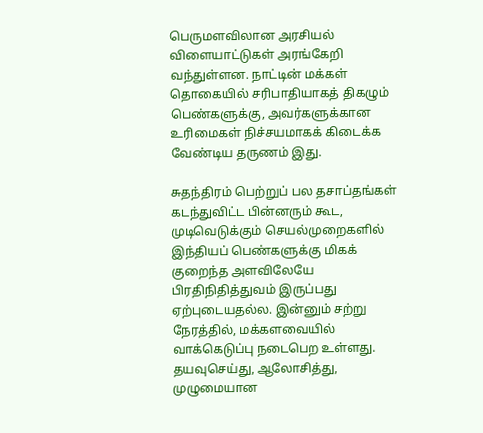பெருமளவிலான அரசியல் விளையாட்டுகள் அரங்கேறி வந்துள்ளன. நாட்டின் மக்கள் தொகையில் சரிபாதியாகத் திகழும் பெண்களுக்கு, அவர்களுக்கான உரிமைகள் நிச்சயமாகக் கிடைக்க வேண்டிய தருணம் இது.

சுதந்திரம் பெற்றுப் பல தசாப்தங்கள் கடந்துவிட்ட பின்னரும் கூட, முடிவெடுக்கும் செயல்முறைகளில் இந்தியப் பெண்களுக்கு மிகக் குறைந்த அளவிலேயே பிரதிநிதித்துவம் இருப்பது ஏற்புடையதல்ல. இன்னும் சற்று நேரத்தில், மக்களவையில் வாக்கெடுப்பு நடைபெற உள்ளது. தயவுசெய்து, ஆலோசித்து, முழுமையான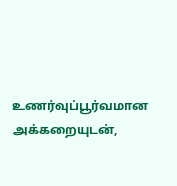உணர்வுப்பூர்வமான அக்கறையுடன்,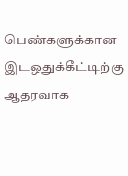பெண்களுக்கான இடஒதுக்கீட்டிற்கு ஆதரவாக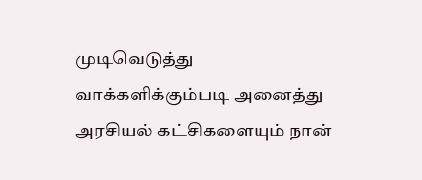முடிவெடுத்து வாக்களிக்கும்படி அனைத்து அரசியல் கட்சிகளையும் நான்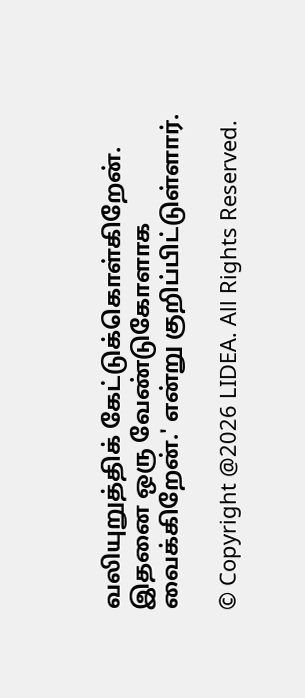வலியுறுத்திக் கேட்டுக்கொள்கிறேன். இதனை ஒரு வேண்டுகோளாக வைக்கிறேன்.' என்று குறிப்பிட்டுள்ளார்.

© Copyright @2026 LIDEA. All Rights Reserved.